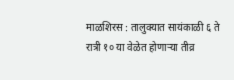माळशिरस : तालुक्यात सायंकाळी ६ ते रात्री १० या वेळेत होणाऱ्या तीव्र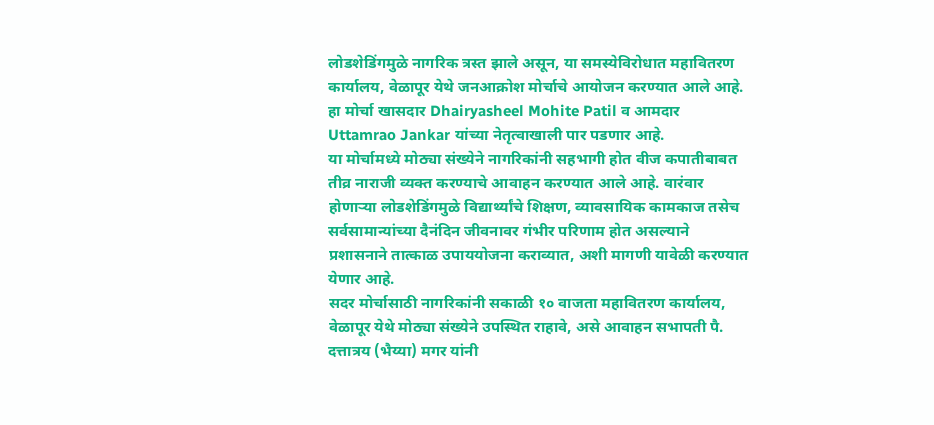लोडशेडिंगमुळे नागरिक त्रस्त झाले असून, या समस्येविरोधात महावितरण कार्यालय, वेळापूर येथे जनआक्रोश मोर्चाचे आयोजन करण्यात आले आहे.
हा मोर्चा खासदार Dhairyasheel Mohite Patil व आमदार Uttamrao Jankar यांच्या नेतृत्वाखाली पार पडणार आहे.
या मोर्चामध्ये मोठ्या संख्येने नागरिकांनी सहभागी होत वीज कपातीबाबत तीव्र नाराजी व्यक्त करण्याचे आवाहन करण्यात आले आहे. वारंवार होणाऱ्या लोडशेडिंगमुळे विद्यार्थ्यांचे शिक्षण, व्यावसायिक कामकाज तसेच सर्वसामान्यांच्या दैनंदिन जीवनावर गंभीर परिणाम होत असल्याने प्रशासनाने तात्काळ उपाययोजना कराव्यात, अशी मागणी यावेळी करण्यात येणार आहे.
सदर मोर्चासाठी नागरिकांनी सकाळी १० वाजता महावितरण कार्यालय, वेळापूर येथे मोठ्या संख्येने उपस्थित राहावे, असे आवाहन सभापती पै. दत्तात्रय (भैय्या) मगर यांनी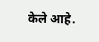केले आहे.